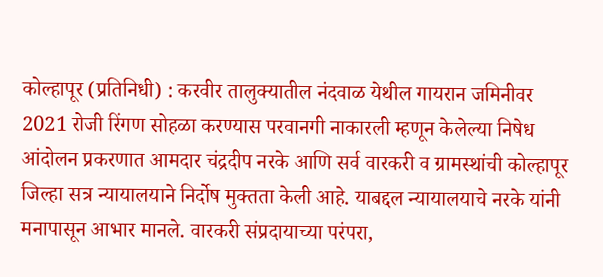कोल्हापूर (प्रतिनिधी) : करवीर तालुक्यातील नंदवाळ येथील गायरान जमिनीवर 2021 रोजी रिंगण सोहळा करण्यास परवानगी नाकारली म्हणून केलेल्या निषेध आंदोलन प्रकरणात आमदार चंद्रदीप नरके आणि सर्व वारकरी व ग्रामस्थांची कोल्हापूर जिल्हा सत्र न्यायालयाने निर्दोष मुक्तता केली आहे. याबद्दल न्यायालयाचे नरके यांनी मनापासून आभार मानले. वारकरी संप्रदायाच्या परंपरा,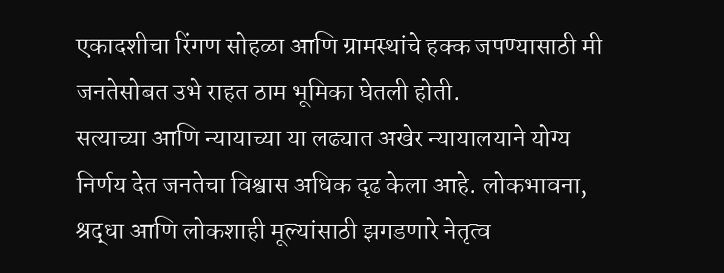एकादशीचा रिंगण सोहळा आणि ग्रामस्थांचे हक्क जपण्यासाठी मी जनतेसोबत उभे राहत ठाम भूमिका घेतली होती.
सत्याच्या आणि न्यायाच्या या लढ्यात अखेर न्यायालयाने योग्य निर्णय देत जनतेचा विश्वास अधिक दृढ केला आहे. लोकभावना, श्रद्धा आणि लोकशाही मूल्यांसाठी झगडणारे नेतृत्व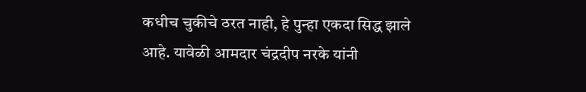कधीच चुकीचे ठरत नाही, हे पुन्हा एकदा सिद्ध झाले आहे. यावेळी आमदार चंद्रदीप नरके यांनी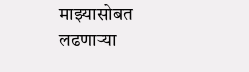माझ्यासोबत लढणाऱ्या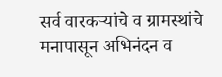सर्व वारकऱ्यांचे व ग्रामस्थांचे मनापासून अभिनंदन व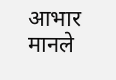आभार मानले